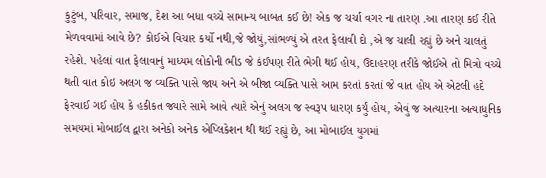કુટુંબ, પરિવાર, સમાજ, દેશ આ બધા વચ્ચે સામાન્ય બાબત કઈ છે! એક જ ચર્ચા વગર ના તારણ .આ તારણ કઈ રીતે મેળવવામાં આવે છે? કોઈએ વિચાર કર્યો નથી,જે જોયું,સાંભળ્યું એ તરત ફેલાવી દો ,એ જ ચાલી રહ્યું છે અને ચાલતું રહેશે. પહેલાં વાત ફેલાવાનું માધ્યમ લોકોની ભીડ જે કંઈપણ રીતે ભેગી થઈ હોય, ઉદાહરણ તરીકે જોઈએ તો મિત્રો વચ્ચે થતી વાત કોઇ અલગ જ વ્યક્તિ પાસે જાય અને એ બીજા વ્યક્તિ પાસે આમ કરતાં કરતાં જે વાત હોય એ એટલી હદે ફેરવાઈ ગઈ હોય કે હકીકત જ્યારે સામે આવે ત્યારે એનું અલગ જ સ્વરૂપ ધારણ કર્યું હોય, એવું જ અત્યારના અત્યાધુનિક સમયમાં મોબાઈલ દ્વારા અનેકો અનેક એપ્લિકેશન થી થઈ રહ્યું છે, આ મોબાઈલ યુગમાં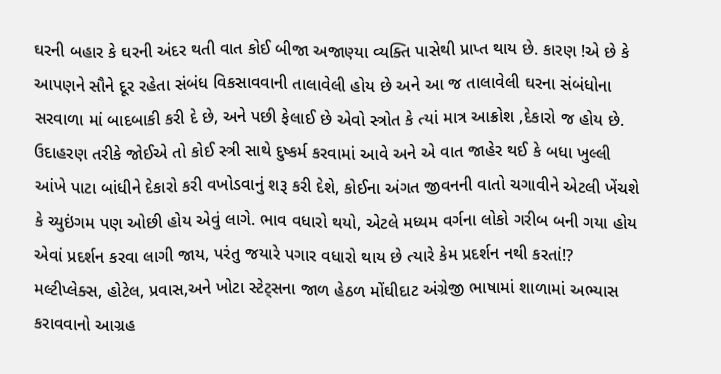ઘરની બહાર કે ઘરની અંદર થતી વાત કોઈ બીજા અજાણ્યા વ્યક્તિ પાસેથી પ્રાપ્ત થાય છે. કારણ !એ છે કે આપણને સૌને દૂર રહેતા સંબંધ વિકસાવવાની તાલાવેલી હોય છે અને આ જ તાલાવેલી ઘરના સંબંધોના સરવાળા માં બાદબાકી કરી દે છે, અને પછી ફેલાઈ છે એવો સ્ત્રોત કે ત્યાં માત્ર આક્રોશ ,દેકારો જ હોય છે. ઉદાહરણ તરીકે જોઈએ તો કોઈ સ્ત્રી સાથે દુષ્કર્મ કરવામાં આવે અને એ વાત જાહેર થઈ કે બધા ખુલ્લી આંખે પાટા બાંધીને દેકારો કરી વખોડવાનું શરૂ કરી દેશે, કોઈના અંગત જીવનની વાતો ચગાવીને એટલી ખેંચશે કે ચ્યુઇંગમ પણ ઓછી હોય એવું લાગે. ભાવ વધારો થયો, એટલે મધ્યમ વર્ગના લોકો ગરીબ બની ગયા હોય એવાં પ્રદર્શન કરવા લાગી જાય, પરંતુ જયારે પગાર વધારો થાય છે ત્યારે કેમ પ્રદર્શન નથી કરતાં!?
મલ્ટીપ્લેક્સ, હોટેલ, પ્રવાસ,અને ખોટા સ્ટેટ્સના જાળ હેઠળ મોંઘીદાટ અંગ્રેજી ભાષામાં શાળામાં અભ્યાસ કરાવવાનો આગ્રહ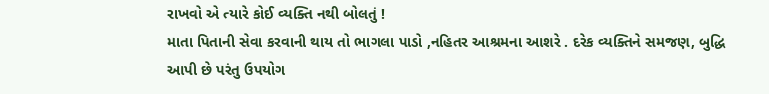રાખવો એ ત્યારે કોઈ વ્યક્તિ નથી બોલતું !
માતા પિતાની સેવા કરવાની થાય તો ભાગલા પાડો ,નહિતર આશ્રમના આશરે . દરેક વ્યક્તિને સમજણ, બુદ્ધિ આપી છે પરંતુ ઉપયોગ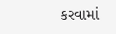કરવામાં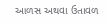આળસ અથવા ઉતાવળ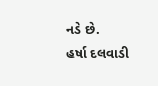નડે છે.
હર્ષા દલવાડી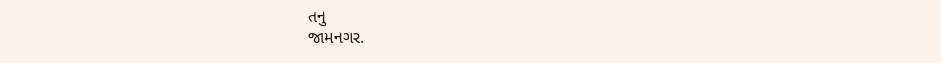તનુ
જામનગર.